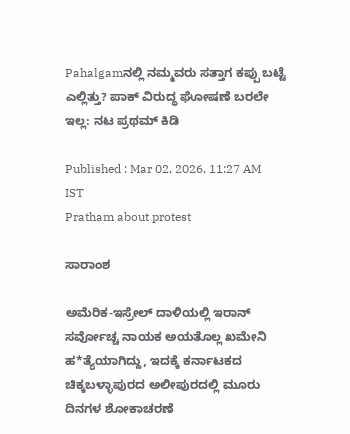Pahalgamನಲ್ಲಿ ನಮ್ಮವರು ಸತ್ತಾಗ ಕಪ್ಪು ಬಟ್ಟೆ ಎಲ್ಲಿತ್ತು? ಪಾಕ್ ವಿರುದ್ಧ ಘೋಷಣೆ ಬರಲೇ ಇಲ್ಲ: ನಟ ಪ್ರಥಮ್ ಕಿಡಿ

Published : Mar 02, 2026, 11:27 AM IST
Pratham about protest

ಸಾರಾಂಶ

ಅಮೆರಿಕ-ಇಸ್ರೇಲ್ ದಾಳಿಯಲ್ಲಿ ಇರಾನ್ ಸರ್ವೋಚ್ಚ ನಾಯಕ ಅಯತೊಲ್ಲ ಖಮೇನಿ ಹ*ತ್ಯೆಯಾಗಿದ್ದು, ಇದಕ್ಕೆ ಕರ್ನಾಟಕದ ಚಿಕ್ಕಬಳ್ಳಾಪುರದ ಅಲೀಪುರದಲ್ಲಿ ಮೂರು ದಿನಗಳ ಶೋಕಾಚರಣೆ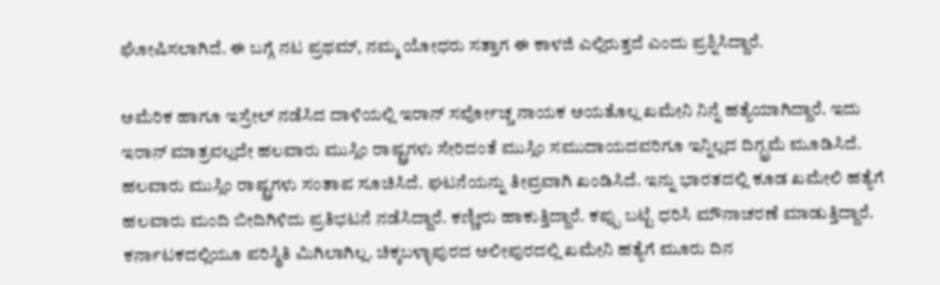ಘೋಷಿಸಲಾಗಿದೆ. ಈ ಬಗ್ಗೆ ನಟ ಪ್ರಥಮ್, ನಮ್ಮ ಯೋಧರು ಸತ್ತಾಗ ಈ ಕಾಳಜಿ ಎಲ್ಲಿರುತ್ತದೆ ಎಂದು ಪ್ರಶ್ನಿಸಿದ್ದಾರೆ.

ಅಮೆರಿಕ ಹಾಗೂ ಇಸ್ರೇಲ್ ನಡೆಸಿದ ದಾಳಿಯಲ್ಲಿ ಇರಾನ್ ಸರ್ವೋಚ್ಚ ನಾಯಕ ಅಯತೊಲ್ಲ ಖಮೇನಿ ನಿನ್ನೆ ಹತ್ಯೆಯಾಗಿದ್ದಾರೆ. ಇದು ಇರಾನ್ ಮಾತ್ರವಲ್ಲದೇ ಹಲವಾರು ಮುಸ್ಲಿಂ ರಾಷ್ಟ್ರಗಳು ಸೇರಿದಂತೆ ಮುಸ್ಲಿಂ ಸಮುದಾಯದವರಿಗೂ ಇನ್ನಿಲ್ಲದ ದಿಗ್ಭ್ರಮೆ ಮೂಡಿಸಿದೆ. ಹಲವಾರು ಮುಸ್ಲಿಂ ರಾಷ್ಟ್ರಗಳು ಸಂತಾಪ ಸೂಚಿಸಿದೆ. ಘಟನೆಯನ್ನು ತೀವ್ರವಾಗಿ ಖಂಡಿಸಿದೆ. ಇನ್ನು ಭಾರತದಲ್ಲಿ ಕೂಡ ಖಮೇಲಿ ಹತ್ಯೆಗೆ ಹಲವಾರು ಮಂದಿ ಬೀದಿಗಿಳಿದು ಪ್ರತಿಭಟನೆ ನಡೆಸಿದ್ದಾರೆ. ಕಣ್ಣೀರು ಹಾಕುತ್ತಿದ್ದಾರೆ. ಕಪ್ಪು ಬಟ್ಟೆ ಧರಿಸಿ ಮೌನಾಚರಣೆ ಮಾಡುತ್ತಿದ್ದಾರೆ. ಕರ್ನಾಟಕದಲ್ಲಿಯೂ ಪರಿಸ್ಥಿತಿ ಮಿಗಿಲಾಗಿಲ್ಲ. ಚಿಕ್ಕಬಳ್ಳಾಪುರದ ಅಲೀಪುರದಲ್ಲಿ ಖಮೇನಿ ಹತ್ಯೆಗೆ ಮೂರು ದಿನ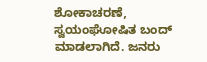ಶೋಕಾಚರಣೆ, ಸ್ವಯಂಘೋಷಿತ ಬಂದ್ ಮಾಡಲಾಗಿದೆ. ಜನರು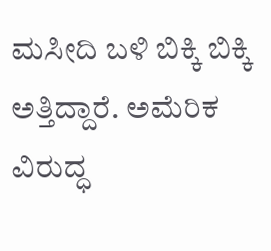ಮಸೀದಿ ಬಳಿ ಬಿಕ್ಕಿ ಬಿಕ್ಕಿ ಅತ್ತಿದ್ದಾರೆ. ಅಮೆರಿಕ ವಿರುದ್ಧ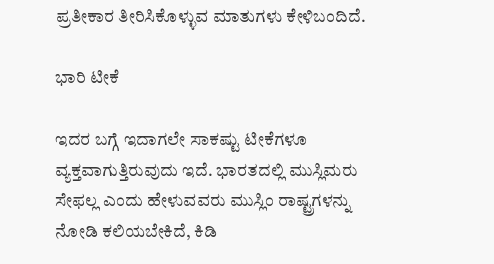ಪ್ರತೀಕಾರ ತೀರಿಸಿಕೊಳ್ಳುವ ಮಾತುಗಳು ಕೇಳಿಬಂದಿದೆ.

ಭಾರಿ ಟೀಕೆ

ಇದರ ಬಗ್ಗೆ ಇದಾಗಲೇ ಸಾಕಷ್ಟು ಟೀಕೆಗಳೂ ವ್ಯಕ್ತವಾಗುತ್ತಿರುವುದು ಇದೆ. ಭಾರತದಲ್ಲಿ ಮುಸ್ಲಿಮರು ಸೇಫಲ್ಲ ಎಂದು ಹೇಳುವವರು ಮುಸ್ಲಿಂ ರಾಷ್ಟ್ರಗಳನ್ನು ನೋಡಿ ಕಲಿಯಬೇಕಿದೆ, ಕಿಡಿ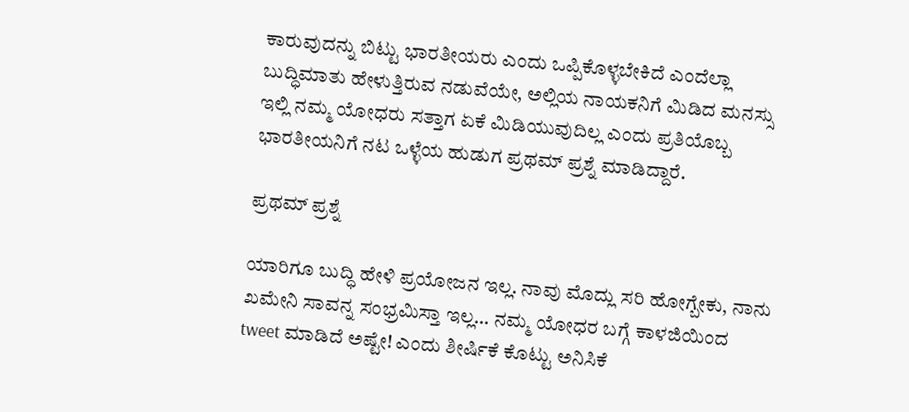ಕಾರುವುದನ್ನು ಬಿಟ್ಟು ಭಾರತೀಯರು ಎಂದು ಒಪ್ಪಿಕೊಳ್ಳಬೇಕಿದೆ ಎಂದೆಲ್ಲಾ ಬುದ್ಧಿಮಾತು ಹೇಳುತ್ತಿರುವ ನಡುವೆಯೇ, ಅಲ್ಲಿಯ ನಾಯಕನಿಗೆ ಮಿಡಿದ ಮನಸ್ಸು ಇಲ್ಲಿ ನಮ್ಮ ಯೋಧರು ಸತ್ತಾಗ ಏಕೆ ಮಿಡಿಯುವುದಿಲ್ಲ ಎಂದು ಪ್ರತಿಯೊಬ್ಬ ಭಾರತೀಯನಿಗೆ ನಟ ಒಳ್ಳೆಯ ಹುಡುಗ ಪ್ರಥಮ್ ಪ್ರಶ್ನೆ ಮಾಡಿದ್ದಾರೆ.

ಪ್ರಥಮ್ ಪ್ರಶ್ನೆ

ಯಾರಿಗೂ ಬುದ್ಧಿ ಹೇಳಿ ಪ್ರಯೋಜನ ಇಲ್ಲ. ನಾವು ಮೊದ್ಲು ಸರಿ ಹೋಗ್ಬೇಕು, ನಾನು ಖಮೇನಿ ಸಾವನ್ನ ಸಂಭ್ರಮಿಸ್ತಾ ಇಲ್ಲ... ನಮ್ಮ ಯೋಧರ ಬಗ್ಗೆ ಕಾಳಜಿಯಿಂದ tweet ಮಾಡಿದೆ ಅಷ್ಟೇ! ಎಂದು ಶೀರ್ಷಿಕೆ ಕೊಟ್ಟು ಅನಿಸಿಕೆ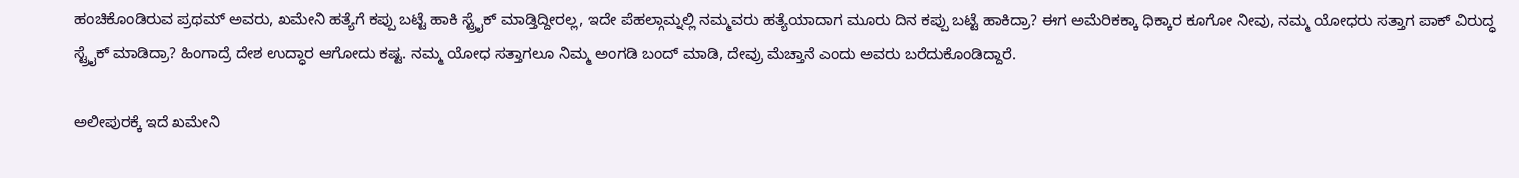ಹಂಚಿಕೊಂಡಿರುವ ಪ್ರಥಮ್ ಅವರು, ಖಮೇನಿ ಹತ್ಯೆಗೆ ಕಪ್ಪು ಬಟ್ಟೆ ಹಾಕಿ ಸ್ಟ್ರೈಕ್ ಮಾಡ್ತಿದ್ದೀರಲ್ಲ, ಇದೇ ಪೆಹಲ್ಗಾಮ್ನಲ್ಲಿ ನಮ್ಮವರು ಹತ್ಯೆಯಾದಾಗ ಮೂರು ದಿನ ಕಪ್ಪು ಬಟ್ಟೆ ಹಾಕಿದ್ರಾ? ಈಗ ಅಮೆರಿಕಕ್ಕಾ ಧಿಕ್ಕಾರ ಕೂಗೋ ನೀವು, ನಮ್ಮ ಯೋಧರು ಸತ್ತಾಗ ಪಾಕ್ ವಿರುದ್ಧ ಸ್ಟ್ರೈಕ್ ಮಾಡಿದ್ರಾ? ಹಿಂಗಾದ್ರೆ ದೇಶ ಉದ್ಧಾರ ಆಗೋದು ಕಷ್ಟ. ನಮ್ಮ ಯೋಧ ಸತ್ತಾಗಲೂ ನಿಮ್ಮ ಅಂಗಡಿ ಬಂದ್ ಮಾಡಿ, ದೇವ್ರು ಮೆಚ್ತಾನೆ ಎಂದು ಅವರು ಬರೆದುಕೊಂಡಿದ್ದಾರೆ.

ಅಲೀಪುರಕ್ಕೆ ಇದೆ ಖಮೇನಿ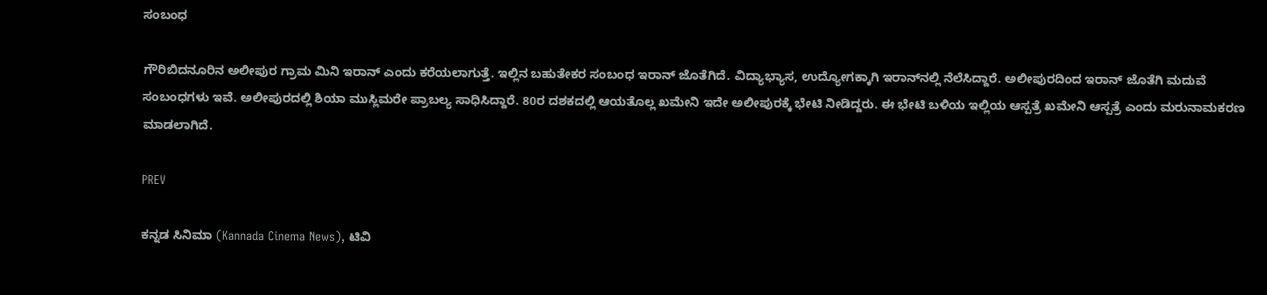ಸಂಬಂಧ

ಗೌರಿಬಿದನೂರಿನ ಅಲೀಪುರ ಗ್ರಾಮ ಮಿನಿ ಇರಾನ್ ಎಂದು ಕರೆಯಲಾಗುತ್ತೆ. ಇಲ್ಲಿನ ಬಹುತೇಕರ ಸಂಬಂಧ ಇರಾನ್ ಜೊತೆಗಿದೆ. ವಿದ್ಯಾಭ್ಯಾಸ, ಉದ್ಯೋಗಕ್ಕಾಗಿ ಇರಾನ್‌ನಲ್ಲಿ ನೆಲೆಸಿದ್ದಾರೆ. ಅಲೀಪುರದಿಂದ ಇರಾನ್ ಜೊತೆಗಿ ಮದುವೆ ಸಂಬಂಧಗಳು ಇವೆ. ಅಲೀಪುರದಲ್ಲಿ ಶಿಯಾ ಮುಸ್ಲಿಮರೇ ಪ್ರಾಬಲ್ಯ ಸಾಧಿಸಿದ್ದಾರೆ. 80ರ ದಶಕದಲ್ಲಿ ಆಯತೊಲ್ಲ ಖಮೇನಿ ಇದೇ ಅಲೀಪುರಕ್ಕೆ ಭೇಟಿ ನೀಡಿದ್ದರು. ಈ ಭೇಟಿ ಬಳಿಯ ಇಲ್ಲಿಯ ಆಸ್ಪತ್ರೆ ಖಮೇನಿ ಆಸ್ಪತ್ರೆ ಎಂದು ಮರುನಾಮಕರಣ ಮಾಡಲಾಗಿದೆ.

PREV

ಕನ್ನಡ ಸಿನಿಮಾ (Kannada Cinema News), ಟಿವಿ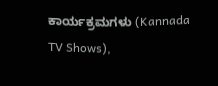ಕಾರ್ಯಕ್ರಮಗಳು (Kannada TV Shows),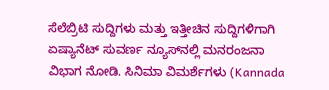ಸೆಲೆಬ್ರಿಟಿ ಸುದ್ದಿಗಳು ಮತ್ತು ಇತ್ತೀಚಿನ ಸುದ್ದಿಗಳಿಗಾಗಿ ಏಷ್ಯಾನೆಟ್ ಸುವರ್ಣ ನ್ಯೂಸ್‌ನಲ್ಲಿ ಮನರಂಜನಾ ವಿಭಾಗ ನೋಡಿ. ಸಿನಿಮಾ ವಿಮರ್ಶೆಗಳು (Kannada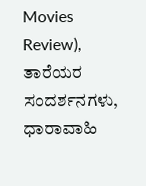Movies Review), ತಾರೆಯರ ಸಂದರ್ಶನಗಳು, ಧಾರಾವಾಹಿ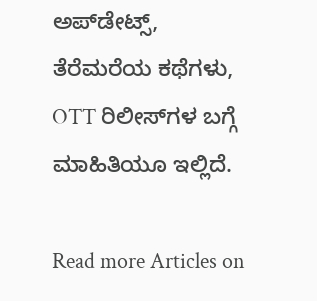ಅಪ್‌ಡೇಟ್ಸ್‌, ತೆರೆಮರೆಯ ಕಥೆಗಳು, OTT ರಿಲೀಸ್‌ಗಳ ಬಗ್ಗೆ ಮಾಹಿತಿಯೂ ಇಲ್ಲಿದೆ.

Read more Articles on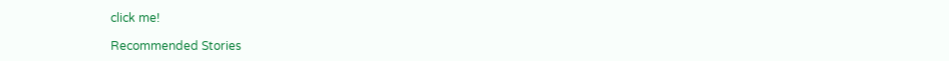click me!

Recommended Stories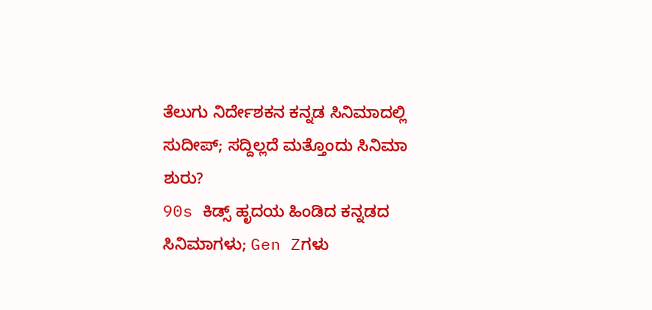ತೆಲುಗು ನಿರ್ದೇಶಕನ ಕನ್ನಡ ಸಿನಿಮಾದಲ್ಲಿ ಸುದೀಪ್; ಸದ್ದಿಲ್ಲದೆ ಮತ್ತೊಂದು ಸಿನಿಮಾ ಶುರು?
90s ಕಿಡ್ಸ್ ಹೃದಯ ಹಿಂಡಿದ ಕನ್ನಡದ ಸಿನಿಮಾಗಳು; Gen Zಗಳು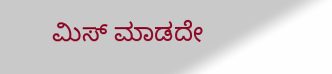ಮಿಸ್ ಮಾಡದೇ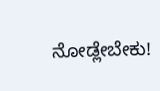ನೋಡ್ಲೇಬೇಕು!